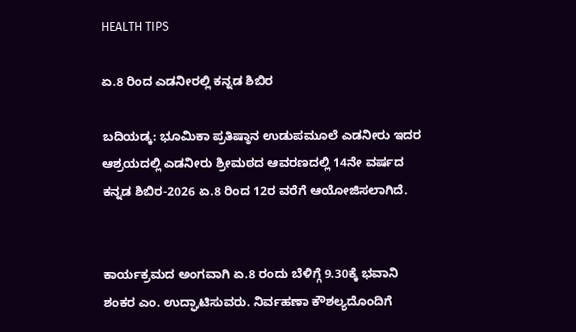HEALTH TIPS

ಏ.8 ರಿಂದ ಎಡನೀರಲ್ಲಿ ಕನ್ನಡ ಶಿಬಿರ

ಬದಿಯಡ್ಕ: ಭೂಮಿಕಾ ಪ್ರತಿಷ್ಠಾನ ಉಡುಪಮೂಲೆ ಎಡನೀರು ಇದರ ಆಶ್ರಯದಲ್ಲಿ ಎಡನೀರು ಶ್ರೀಮಠದ ಆವರಣದಲ್ಲಿ 14ನೇ ವರ್ಷದ ಕನ್ನಡ ಶಿಬಿರ-2026 ಏ.8 ರಿಂದ 12ರ ವರೆಗೆ ಆಯೋಜಿಸಲಾಗಿದೆ.


ಕಾರ್ಯಕ್ರಮದ ಅಂಗವಾಗಿ ಏ.8 ರಂದು ಬೆಳಿಗ್ಗೆ 9.30ಕ್ಕೆ ಭವಾನಿ ಶಂಕರ ಎಂ. ಉದ್ಘಾಟಿಸುವರು. ನಿರ್ವಹಣಾ ಕೌಶಲ್ಯದೊಂದಿಗೆ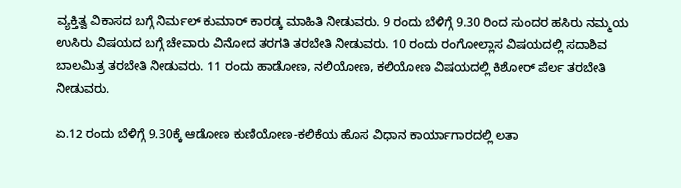ವ್ಯಕ್ತಿತ್ವ ವಿಕಾಸದ ಬಗ್ಗೆ ನಿರ್ಮಲ್ ಕುಮಾರ್ ಕಾರಡ್ಕ ಮಾಹಿತಿ ನೀಡುವರು. 9 ರಂದು ಬೆಳಿಗ್ಗೆ 9.30 ರಿಂದ ಸುಂದರ ಹಸಿರು ನಮ್ಮಯ ಉಸಿರು ವಿಷಯದ ಬಗ್ಗೆ ಚೇವಾರು ವಿನೋದ ತರಗತಿ ತರಬೇತಿ ನೀಡುವರು. 10 ರಂದು ರಂಗೋಲ್ಲಾಸ ವಿಷಯದಲ್ಲಿ ಸದಾಶಿವ ಬಾಲಮಿತ್ರ ತರಬೇತಿ ನೀಡುವರು. 11 ರಂದು ಹಾಡೋಣ, ನಲಿಯೋಣ, ಕಲಿಯೋಣ ವಿಷಯದಲ್ಲಿ ಕಿಶೋರ್ ಪೆರ್ಲ ತರಬೇತಿ ನೀಡುವರು.

ಏ.12 ರಂದು ಬೆಳಿಗ್ಗೆ 9.30ಕ್ಕೆ ಆಡೋಣ ಕುಣಿಯೋಣ-ಕಲಿಕೆಯ ಹೊಸ ವಿಧಾನ ಕಾರ್ಯಾಗಾರದಲ್ಲಿ ಲತಾ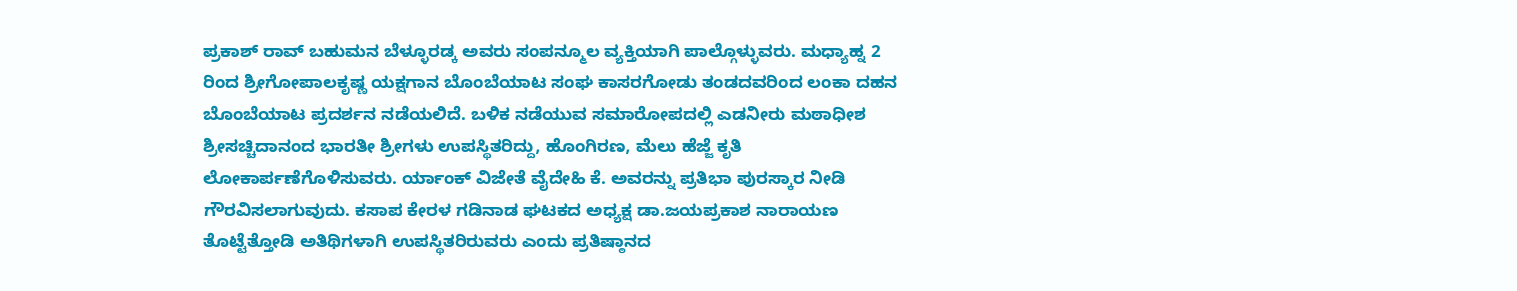ಪ್ರಕಾಶ್ ರಾವ್ ಬಹುಮನ ಬೆಳ್ಳೂರಡ್ಕ ಅವರು ಸಂಪನ್ಮೂಲ ವ್ಯಕ್ತಿಯಾಗಿ ಪಾಲ್ಗೊಳ್ಳುವರು. ಮಧ್ಯಾಹ್ನ 2 ರಿಂದ ಶ್ರೀಗೋಪಾಲಕೃಷ್ಣ ಯಕ್ಷಗಾನ ಬೊಂಬೆಯಾಟ ಸಂಘ ಕಾಸರಗೋಡು ತಂಡದವರಿಂದ ಲಂಕಾ ದಹನ ಬೊಂಬೆಯಾಟ ಪ್ರದರ್ಶನ ನಡೆಯಲಿದೆ. ಬಳಿಕ ನಡೆಯುವ ಸಮಾರೋಪದಲ್ಲಿ ಎಡನೀರು ಮಠಾಧೀಶ ಶ್ರೀಸಚ್ಚಿದಾನಂದ ಭಾರತೀ ಶ್ರೀಗಳು ಉಪಸ್ಥಿತರಿದ್ದು, ಹೊಂಗಿರಣ, ಮೆಲು ಹೆಜ್ಜೆ ಕೃತಿ ಲೋಕಾರ್ಪಣೆಗೊಳಿಸುವರು. ರ್ಯಾಂಕ್ ವಿಜೇತೆ ವೈದೇಹಿ ಕೆ. ಅವರನ್ನು ಪ್ರತಿಭಾ ಪುರಸ್ಕಾರ ನೀಡಿ ಗೌರವಿಸಲಾಗುವುದು. ಕಸಾಪ ಕೇರಳ ಗಡಿನಾಡ ಘಟಕದ ಅಧ್ಯಕ್ಷ ಡಾ.ಜಯಪ್ರಕಾಶ ನಾರಾಯಣ ತೊಟ್ಟೆತ್ತೋಡಿ ಅತಿಥಿಗಳಾಗಿ ಉಪಸ್ಥಿತರಿರುವರು ಎಂದು ಪ್ರತಿಷ್ಠಾನದ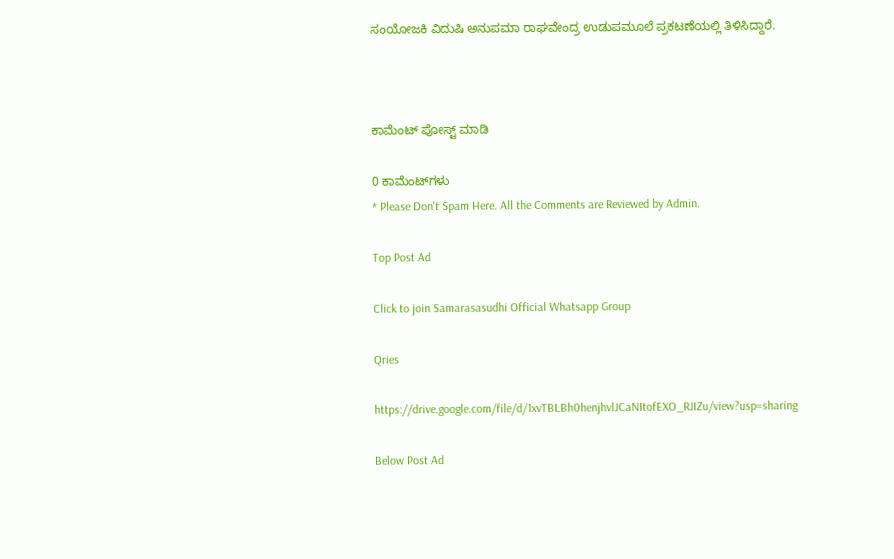ಸಂಯೋಜಕಿ ವಿದುಷಿ ಅನುಪಮಾ ರಾಘವೇಂದ್ರ ಉಡುಪಮೂಲೆ ಪ್ರಕಟಣೆಯಲ್ಲಿ ತಿಳಿಸಿದ್ದಾರೆ.



ಕಾಮೆಂಟ್‌‌ ಪೋಸ್ಟ್‌ ಮಾಡಿ

0 ಕಾಮೆಂಟ್‌ಗಳು
* Please Don't Spam Here. All the Comments are Reviewed by Admin.

Top Post Ad

Click to join Samarasasudhi Official Whatsapp Group

Qries

https://drive.google.com/file/d/1xvTBLBh0henjhvlJCaNItofEXO_RJIZu/view?usp=sharing

Below Post Ad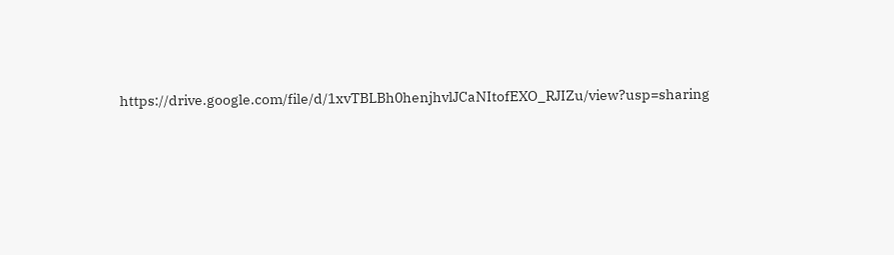https://drive.google.com/file/d/1xvTBLBh0henjhvlJCaNItofEXO_RJIZu/view?usp=sharing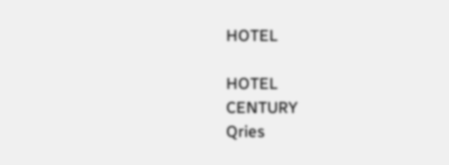HOTEL

HOTEL
CENTURY
Qries